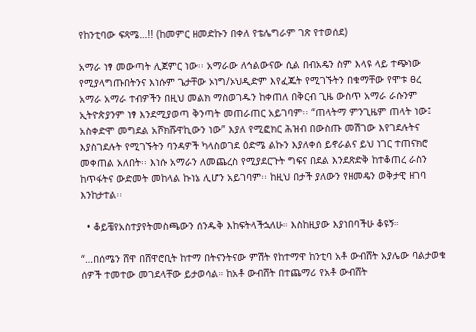የከንቲባው ፍጻሜ…!! (ከመምር ዘመድኩን በቀለ የቴሌግራም ገጽ የተወሰደ)

አማራ ነፃ መውጣት ሊጀምር ነው፡፡ አማራው ለኅልውናው ሲል በብአዴን ስም እላዩ ላይ ተጭነው የሚያላግጡበትንና እነሱም ጌታቸው ኦነግ/ኦህዲድም እየፈጁት የሚገኙትን በቁማቸው የሞቱ ፀረ አማራ አማራ ተብዎችን በዚህ መልክ ማስወገዱን ከቀጠለ በቅርብ ጊዜ ውስጥ አማራ ራሱንም ኢትዮጵያንም ነፃ እንደሚያወጣ ቅንጣት መጠራጠር አይገባም፡፡ “ጠላትማ ምንጊዜም ጠላት ነው፤ አስቀድሞ መግደል አሾክሹዋኪውን ነው” እያለ የሚፎክር ሕዝብ በውስጡ መሽገው እየገደሉትና እያስገደሉት የሚገኙትን ባንዳዎች ካላስወገደ ዕድሜ ልኩን እያለቀሰ ይኖራልና ይህ ነገር ተጠናክሮ መቀጠል አለበት፡፡ እነሱ አማራን ለመጨረስ የሚያደርጉት ግፍና በደል እንደጽድቅ ከተቆጠረ ራስን ከጥፋትና ውድመት መከላል ኩነኔ ሊሆን አይገባም፡፡ ከዚህ በታች ያለውን የዘመዴን ወቅታዊ ዘገባ እንከታተል፡፡

  • ቆይቼየአስተያየትመስጫውን ሰንዱቅ እከፍትላችኋለሁ። እስከዚያው እያነበባችሁ ቆዩኝ።

“…በሰሜን ሸዋ በሸዋሮቢት ከተማ በትናንትናው ምሽት የከተማዋ ከንቲባ አቶ ውብሸት አያሌው ባልታወቁ ሰዎች ተመተው መገደላቸው ይታወሳል። ከአቶ ውብሸት በተጨማሪ የአቶ ውብሸት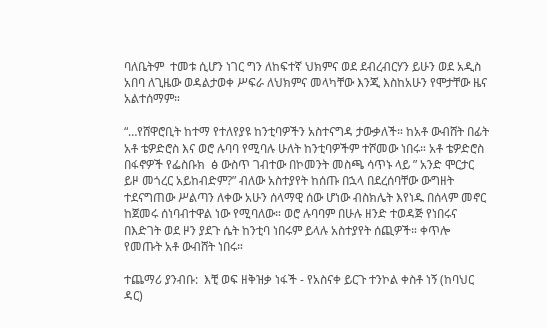ባለቤትም  ተመቱ ሲሆን ነገር ግን ለከፍተኛ ህክምና ወደ ደብረብርሃን ይሁን ወደ አዲስ አበባ ለጊዜው ወዳልታወቀ ሥፍራ ለህክምና መላካቸው እንጂ እስከአሁን የሞታቸው ዜና አልተሰማም።

“…የሸዋሮቢት ከተማ የተለየያዩ ከንቲባዎችን አስተናግዳ ታውቃለች። ከአቶ ውብሸት በፊት አቶ ቴዎድሮስ እና ወሮ ሉባባ የሚባሉ ሁለት ከንቲባዎችም ተሾመው ነበሩ። አቶ ቴዎድሮስ በፋኖዎች የፌስቡክ  ፅ ውስጥ ገብተው በኮመንት መስጫ ሳጥኑ ላይ ” አንድ ሞርታር ይዞ መጎረር አይከብድም?” ብለው አስተያየት ከሰጡ በኋላ በደረሰባቸው ውግዘት ተደናግጠው ሥልጣን ለቀው አሁን ሰላማዊ ሰው ሆነው ብስክሌት እየነዱ በሰላም መኖር ከጀመሩ ሰነባብተዋል ነው የሚባለው። ወሮ ሉባባም በሁሉ ዘንድ ተወዳጅ የነበሩና በእድገት ወደ ዞን ያደጉ ሴት ከንቲባ ነበሩም ይላሉ አስተያየት ሰጪዎች። ቀጥሎ የመጡት አቶ ውብሸት ነበሩ።

ተጨማሪ ያንብቡ:  እቺ ወፍ ዘቅዝቃ ነፋች - የአስናቀ ይርጉ ተንኮል ቀስቶ ነኝ (ከባህር ዳር)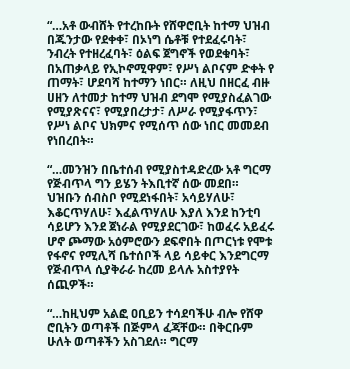“…አቶ ውብሸት የተረከቡት የሸዋሮቢት ከተማ ህዝብ በጁንታው የደቀቀ፣ በኦነግ ሴቶቹ የተደፈሩባት፣ ንብረት የተዘረፈባት፣ ዕልፍ ጀግኖች የወደቁባት፣ በአጠቃላይ የኢኮኖሚዋም፣ የሥነ ልቦናም ድቀት የ ጠማት፣ ሆደባሻ ከተማን ነበር። ለዚህ በዘርፈ ብዙ ሀዘን ለተመታ ከተማ ህዝብ ደግሞ የሚያስፈልገው የሚያጽናና፣ የሚያበረታታ፣ ለሥራ የሚያፋጥን፣ የሥነ ልቦና ህክምና የሚሰጥ ሰው ነበር መመደብ የነበረበት።

“…መንዝን በቤተሰብ የሚያስተዳድረው አቶ ግርማ የጅብጥላ ግን ይሄን ትእቢተኛ ሰው መደበ። ህዝቡን ሰብስቦ የሚደነፋበት፣ አሳይሃለሁ፣ እቆርጥሃለሁ፣ እፈልጥሃለሁ እያለ እንደ ከንቲባ ሳይሆን እንደ ጀነራል የሚያደርገው፣ ከወፈሩ አይፈሩ ሆኖ ጮማው አዕምሮውን ደፍኖበት በጦርነቱ የሞቱ የፋኖና የሚሊሻ ቤተሰቦች ላይ ሳይቀር እንደግርማ የጅብጥላ ሲያቅራራ ከረመ ይላሉ አስተያየት ሰጪዎች።

“…ከዚህም አልፎ ዐቢይን ተሳደባችሁ ብሎ የሸዋ ሮቢትን ወጣቶች በጅምላ ፈጃቸው። በቅርቡም ሁለት ወጣቶችን አስገደለ። ግርማ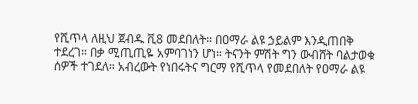የሺጥላ ለዚህ ጀብዱ ቪ8 መደበለት። በዐማራ ልዩ ኃይልም እንዲጠበቅ ተደረገ። በቃ ሚጢጢዬ አምባገነን ሆነ። ትናንት ምሽት ግን ውብሸት ባልታወቁ ሰዎች ተገደለ። አብረውት የነበሩትና ግርማ የሺጥላ የመደበለት የዐማራ ልዩ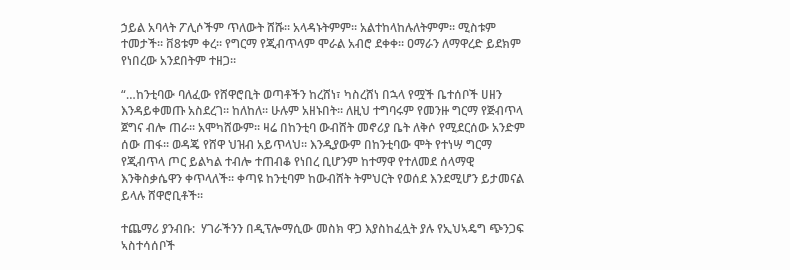ኃይል አባላት ፖሊሶችም ጥለውት ሸሹ። አላዳኑትምም። አልተከላከሉለትምም። ሚስቱም ተመታች። ቨ8ቱም ቀረ። የግርማ የጂብጥላም ሞራል አብሮ ደቀቀ። ዐማራን ለማዋረድ ይደክም የነበረው አንደበትም ተዘጋ።

“…ከንቲባው ባለፈው የሸዋሮቢት ወጣቶችን ከረሸነ፣ ካስረሸነ በኋላ የሟች ቤተሰቦች ሀዘን እንዳይቀመጡ አስደረገ። ከለከለ። ሁሉም አዘኑበት። ለዚህ ተግባሩም የመንዙ ግርማ የጅብጥላ ጀግና ብሎ ጠራ። አሞካሸውም። ዛሬ በከንቲባ ውብሸት መኖሪያ ቤት ለቅሶ የሚደርሰው አንድም ሰው ጠፋ። ወዳጄ የሸዋ ህዝብ አይጥላህ። እንዲያውም በከንቲባው ሞት የተነሣ ግርማ የጂብጥላ ጦር ይልካል ተብሎ ተጠብቆ የነበረ ቢሆንም ከተማዋ የተለመደ ሰላማዊ እንቅስቃሴዋን ቀጥላለች። ቀጣዩ ከንቲባም ከውብሸት ትምህርት የወሰደ እንደሚሆን ይታመናል ይላሉ ሸዋሮቢቶች።

ተጨማሪ ያንብቡ:  ሃገራችንን በዲፕሎማሲው መስክ ዋጋ እያስከፈሏት ያሉ የኢህኣዴግ ጭንጋፍ ኣስተሳሰቦች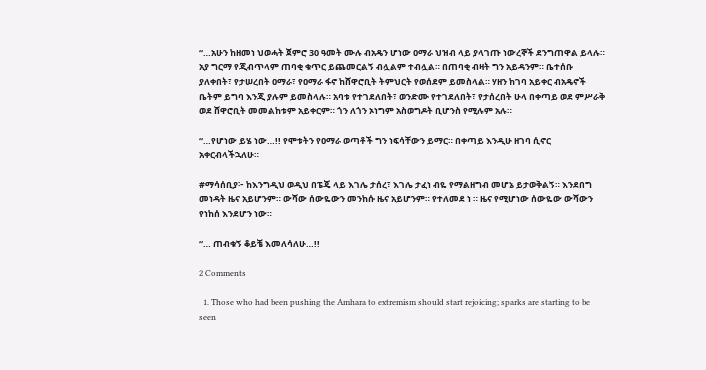“…አሁን ከዘመነ ህወሓት ጀምሮ 30 ዓመት ሙሉ ብአዴን ሆነው ዐማራ ህዝብ ላይ ያላገጡ ነውረኞች ደንግጠዋል ይላሉ። አያ ግርማ የጂብጥላም ጠባቂ ቁጥር ይጨመርልኝ ብሏልም ተብሏል። በጠባቂ ብዛት ግን አይዳንም። ቤተሰቡ ያለቀበት፣ የታሠረበት ዐማራ፣ የዐማራ ፋኖ ከሸዋሮቢት ትምህርት የወሰደም ይመስላል። ሃዘን ከገባ አይቀር ብአዴኖች ቤትም ይግባ እንጂ ያሉም ይመስላሉ። አባቱ የተገደለበት፣ ወንድሙ የተገደለበት፣ የታሰረበት ሁላ በቀጣይ ወደ ምሥራቅ ወደ ሸዋሮቢት መመልከቱም አይቀርም። ጎን ለጎን ኦነግም አስወግዶት ቢሆንስ የሚሉም አሉ።

“…የሆነው ይሄ ነው…!! የሞቱትን የዐማራ ወጣቶች ግን ነፍሳቸውን ይማር። በቀጣይ እንዲሁ ዘገባ ሲኖር አቀርብላችኋለሁ።

#ማሳሰቢያ፦ ከእንግዲህ ወዲህ በፔጄ ላይ እገሌ ታሰረ፣ እገሌ ታፈነ ብዬ የማልዘግብ መሆኔ ይታወቅልኝ። እንደበግ መነዳት ዜና አይሆንም። ውሻው ሰውዬውን መንከሱ ዜና አይሆንም። የተለመደ ነ ። ዜና የሚሆነው ሰውዬው ውሻውን የነከሰ እንደሆን ነው።

“… ጠብቁኝ ቆይቼ እመለሳለሁ…!!

2 Comments

  1. Those who had been pushing the Amhara to extremism should start rejoicing; sparks are starting to be seen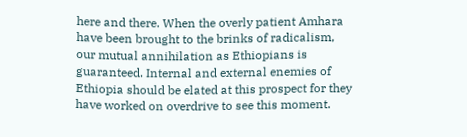here and there. When the overly patient Amhara have been brought to the brinks of radicalism, our mutual annihilation as Ethiopians is guaranteed. Internal and external enemies of Ethiopia should be elated at this prospect for they have worked on overdrive to see this moment.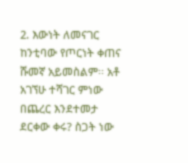2. እውነት ለመናገር ከንቲባው የጦርነት ቀጠና ሹመኛ አይመስልም፡፡ አቶ አገኘሁ ተሻገር ምነው በጨረር እንደተመታ ደርቀው ቀሩ? ስጋት ነው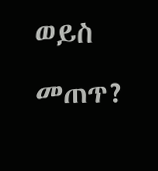ወይስ መጠጥ?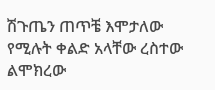ሽጉጤን ጠጥቼ እሞታለው የሚሉት ቀልድ አላቸው ረስተው ልሞክረው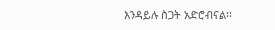እንዳይሉ ስጋት አድሮብናል፡፡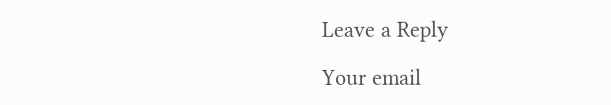Leave a Reply

Your email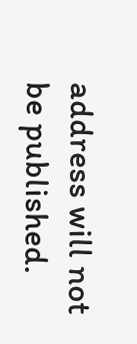address will not be published.